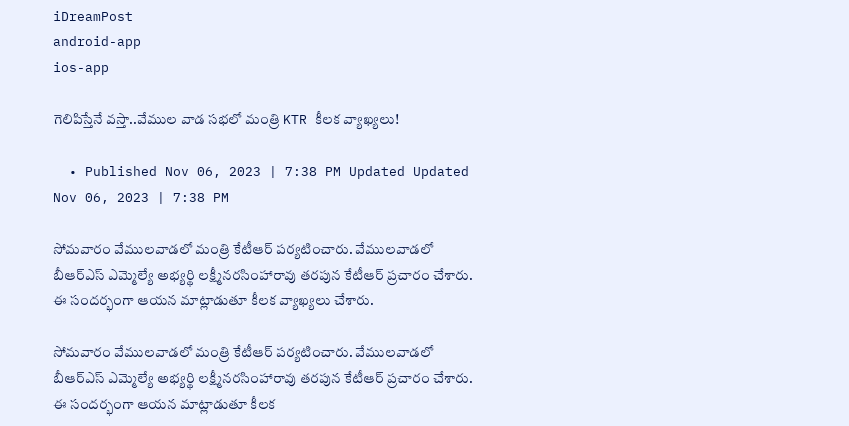iDreamPost
android-app
ios-app

గెలిపిస్తేనే వస్తా..వేముల వాడ సభలో మంత్రి KTR కీలక వ్యాఖ్యలు!

  • Published Nov 06, 2023 | 7:38 PM Updated Updated Nov 06, 2023 | 7:38 PM

సోమవారం వేములవాడలో మంత్రి కేటీఆర్ పర్యటించారు. వేములవాడలో బీఆర్‌ఎస్‌ ఎమ్మెల్యే అభ్యర్థి లక్ష్మీనరసింహారావు తరపున కేటీఆర్‌ ప్రచారం చేశారు. ఈ సందర్భంగా ఆయన మాట్లాడుతూ కీలక వ్యాఖ్యలు చేశారు.

సోమవారం వేములవాడలో మంత్రి కేటీఆర్ పర్యటించారు. వేములవాడలో బీఆర్‌ఎస్‌ ఎమ్మెల్యే అభ్యర్థి లక్ష్మీనరసింహారావు తరపున కేటీఆర్‌ ప్రచారం చేశారు. ఈ సందర్భంగా ఆయన మాట్లాడుతూ కీలక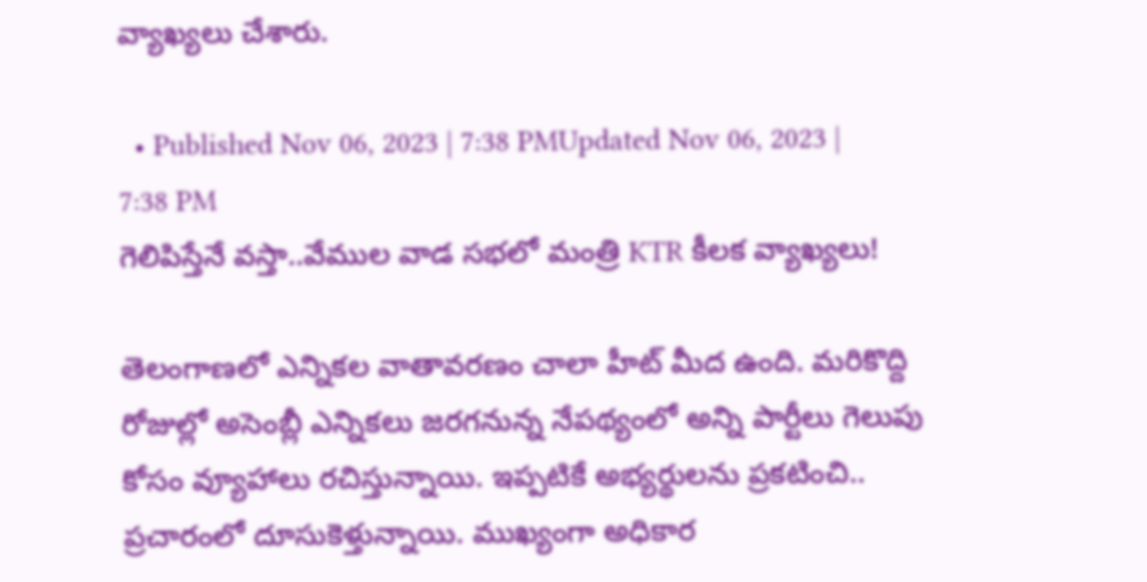వ్యాఖ్యలు చేశారు.

  • Published Nov 06, 2023 | 7:38 PMUpdated Nov 06, 2023 | 7:38 PM
గెలిపిస్తేనే వస్తా..వేముల వాడ సభలో మంత్రి KTR కీలక వ్యాఖ్యలు!

తెలంగాణలో ఎన్నికల వాతావరణం చాలా హీట్ మీద ఉంది. మరికొద్ది రోజుల్లో అసెంబ్లీ ఎన్నికలు జరగనున్న నేపథ్యంలో అన్ని పార్టీలు గెలుపు కోసం వ్యూహాలు రచిస్తున్నాయి. ఇప్పటికే అభ్యర్థులను ప్రకటించి.. ప్రచారంలో దూసుకెళ్తున్నాయి. ముఖ్యంగా అధికార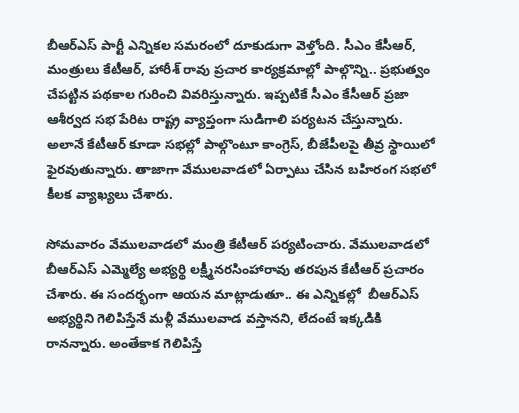బీఆర్ఎస్ పార్టీ ఎన్నికల సమరంలో దూకుడుగా వెళ్తోంది. సీఎం కేసీఆర్, మంత్రులు కేటీఆర్, హారీశ్ రావు ప్రచార కార్యక్రమాల్లో పాల్గొన్ని.. ప్రభుత్వం చేపట్టిన పథకాల గురించి వివరిస్తున్నారు. ఇప్పటికే సీఎం కేసీఆర్ ప్రజా ఆశీర్వద సభ పేరిట రాష్ట్ర వ్యాప్తంగా సుడిగాలి పర్యటన చేస్తున్నారు. అలానే కేటీఆర్ కూడా సభల్లో పాల్గొంటూ కాంగ్రెస్, బీజేపీలపై తీవ్ర స్థాయిలో ఫైరవుతున్నారు. తాజాగా వేములవాడలో ఏర్పాటు చేసిన బహిరంగ సభలో కీలక వ్యాఖ్యలు చేశారు.

సోమవారం వేములవాడలో మంత్రి కేటీఆర్ పర్యటించారు. వేములవాడలో బీఆర్‌ఎస్‌ ఎమ్మెల్యే అభ్యర్థి లక్ష్మీనరసింహారావు తరపున కేటీఆర్‌ ప్రచారం చేశారు. ఈ సందర్భంగా ఆయన మాట్లాడుతూ.. ఈ ఎన్నికల్లో  బీఆర్ఎస్‌ అభ్యర్థిని గెలిపిస్తేనే మళ్లీ వేములవాడ వస్తానని, లేదంటే ఇక్కడికి రానన్నారు. అంతేకాక గెలిపిస్తే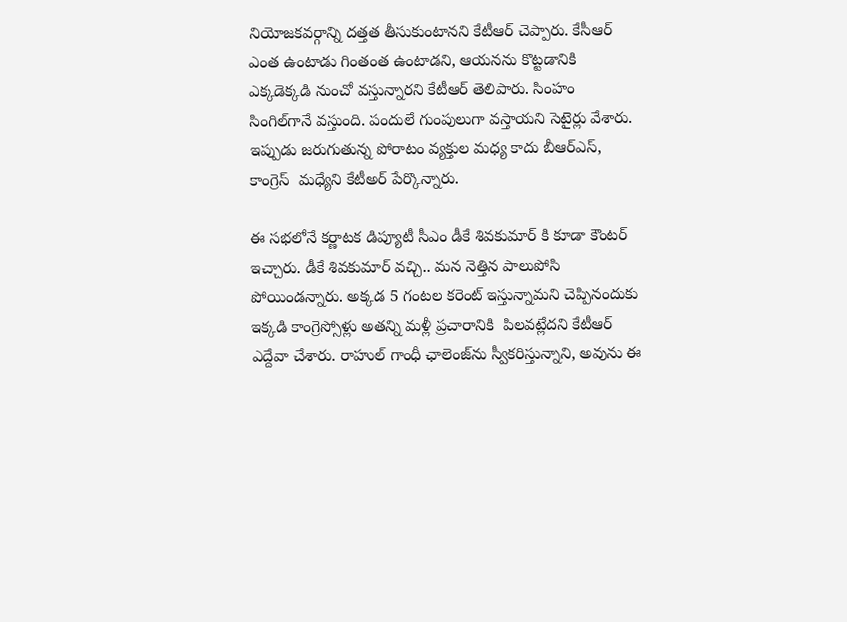నియోజకవర్గాన్ని దత్తత తీసుకుంటానని కేటీఆర్ చెప్పారు. కేసీఆర్‌ ఎంత ఉంటాడు గింతంత ఉంటాడని, ఆయనను కొట్టడానికి ఎక్కడెక్కడి నుంచో వస్తున్నారని కేటీఆర్ తెలిపారు. సింహం సింగిల్‌గానే వస్తుంది. పందులే గుంపులుగా వస్తాయని సెటైర్లు వేశారు. ఇప్పుడు జరుగుతున్న పోరాటం వ్యక్తుల మధ్య కాదు బీఆర్‌ఎస్‌, కాంగ్రెస్‌  మధ్యేని కేటీఅర్ పేర్కొన్నారు.

ఈ సభలోనే కర్ణాటక డిప్యూటీ సీఎం డీకే శివకుమార్ కి కూడా కౌంటర్ ఇచ్చారు. డీకే శివకుమార్‌ వచ్చి.. మన నెత్తిన పాలుపోసి పోయిండన్నారు. అక్కడ 5 గంటల కరెంట్‌ ఇస్తున్నామని చెప్పినందుకు ఇక్కడి కాంగ్రెస్సోళ్లు అతన్ని మళ్లీ ప్రచారానికి  పిలవట్లేదని కేటీఆర్ ఎద్దేవా చేశారు. రాహుల్‌ గాంధీ ఛాలెంజ్‌ను స్వీకరిస్తున్నాని, అవును ఈ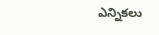ఎన్నికలు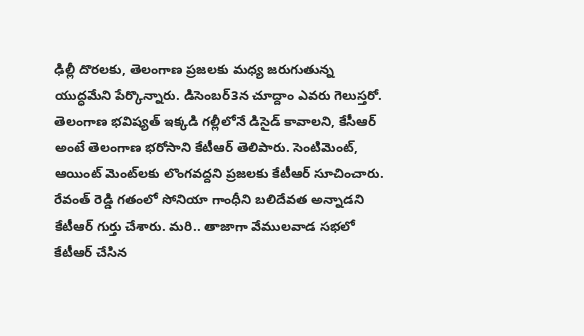ఢిల్లీ దొరలకు, తెలంగాణ ప్రజలకు మధ్య జరుగుతున్న యుద్ధమేని పేర్కొన్నారు. డిసెంబర్‌3న చూద్దాం ఎవరు గెలుస్తరో. తెలంగాణ భవిష్యత్‌ ఇక్కడి గల్లీలోనే డిసైడ్‌ కావాలని, కేసీఆర్‌ అంటే తెలంగాణ భరోసాని కేటీఆర్ తెలిపారు. సెంటిమెంట్‌, ఆయింట్‌ మెంట్‌లకు లొంగవద్దని ప్రజలకు కేటీఆర్ సూచించారు. రేవంత్‌ రెడ్డి గతంలో సోనియా గాంధీని బలిదేవత అన్నాడని కేటీఆర్‌ గుర్తు చేశారు. మరి.. తాజాగా వేములవాడ సభలో కేటీఆర్ చేసిన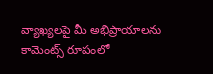వ్యాఖ్యలపై మీ అభిప్రాయాలను కామెంట్స్ రూపంలో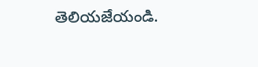తెలియజేయండి.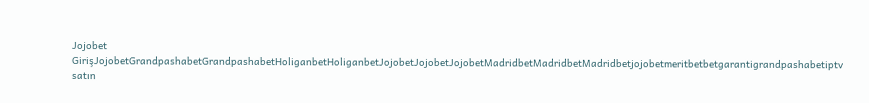Jojobet GirişJojobetGrandpashabetGrandpashabetHoliganbetHoliganbetJojobetJojobetJojobetMadridbetMadridbetMadridbetjojobetmeritbetbetgarantigrandpashabetiptv satın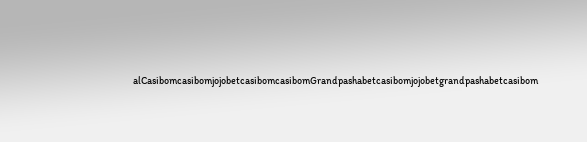alCasibomcasibomjojobetcasibomcasibomGrandpashabetcasibomjojobetgrandpashabetcasibom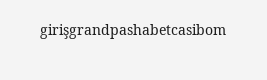girişgrandpashabetcasibom